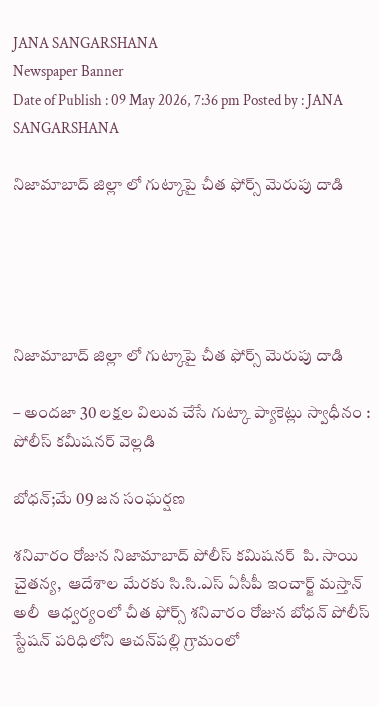JANA SANGARSHANA
Newspaper Banner
Date of Publish : 09 May 2026, 7:36 pm Posted by : JANA SANGARSHANA

నిజామాబాద్ జిల్లా లో గుట్కాపై చీత ఫోర్స్ మెరుపు దాడి





నిజామాబాద్ జిల్లా లో గుట్కాపై చీత ఫోర్స్ మెరుపు దాడి

– అందజా 30 లక్షల విలువ చేసే గుట్కా ప్యాకెట్లు స్వాధీనం : పోలీస్ కమీషనర్ వెల్లడి

బోధన్;మే 09 జన సంఘర్షణ

శనివారం రోజున నిజామాబాద్ పోలీస్ కమిషనర్  పి. సాయి చైతన్య,  ఆదేశాల మేరకు సి.సి.ఎస్ ఏసీపీ ఇంచార్జ్ మస్తాన్ అలీ  ఆధ్వర్యంలో చీత ఫోర్స్ శనివారం రోజున బోధన్ పోలీస్ స్టేషన్ పరిధిలోని ఆచన్‌పల్లి గ్రామంలో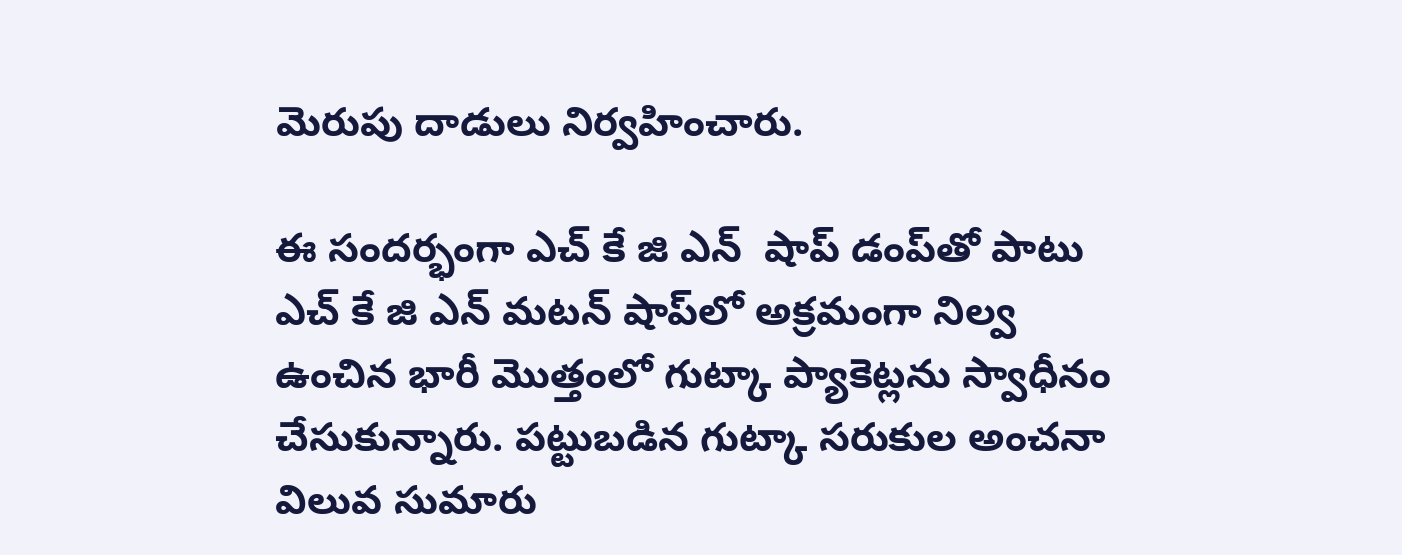మెరుపు దాడులు నిర్వహించారు.

ఈ సందర్భంగా ఎచ్ కే జి ఎన్  షాప్ డంప్‌తో పాటు ఎచ్ కే జి ఎన్ మటన్ షాప్‌లో అక్రమంగా నిల్వ ఉంచిన భారీ మొత్తంలో గుట్కా ప్యాకెట్లను స్వాధీనం చేసుకున్నారు. పట్టుబడిన గుట్కా సరుకుల అంచనా విలువ సుమారు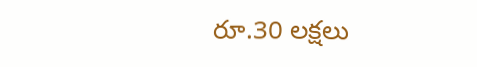రూ.30 లక్షలు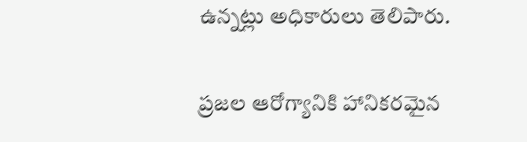ఉన్నట్లు అధికారులు తెలిపారు.

ప్రజల ఆరోగ్యానికి హానికరమైన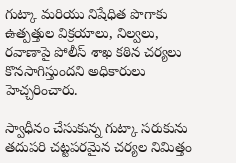గుట్కా మరియు నిషేధిత పొగాకు ఉత్పత్తుల విక్రయాలు, నిల్వలు, రవాణాపై పోలీస్ శాఖ కఠిన చర్యలు కొనసాగిస్తుందని అధికారులు హెచ్చరించారు.

స్వాధీనం చేసుకున్న గుట్కా సరుకును తదుపరి చట్టపరమైన చర్యల నిమిత్తం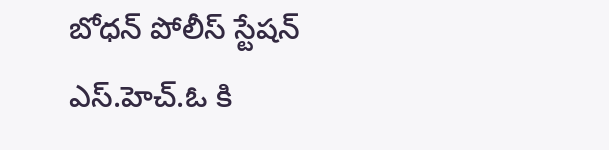బోధన్ పోలీస్ స్టేషన్ ఎస్.హెచ్.ఓ కి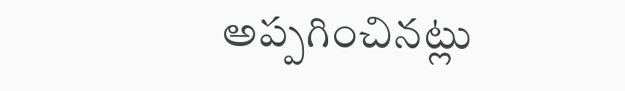అప్పగించినట్లు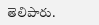తెలిపారు.